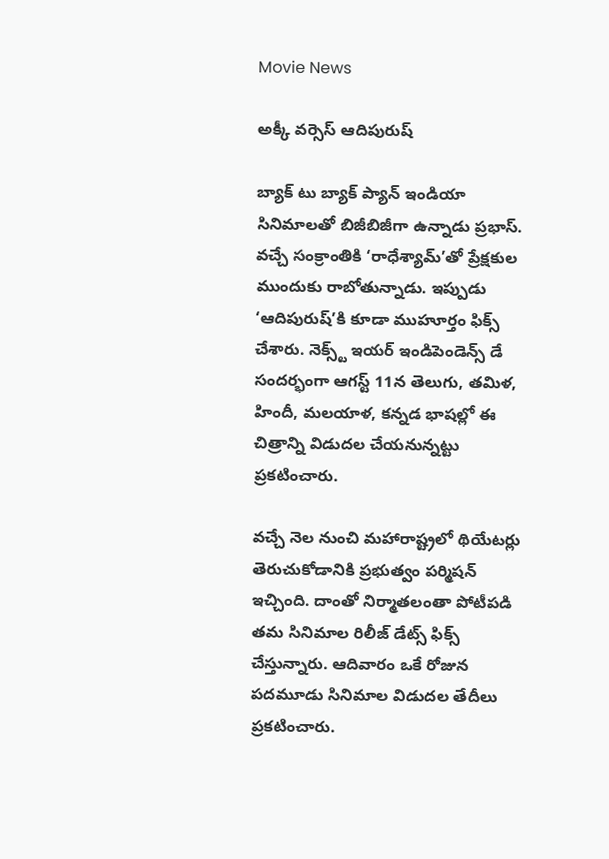Movie News

అక్కీ వర్సెస్ ఆదిపురుష్‌

బ్యాక్ టు బ్యాక్ ప్యాన్ ఇండియా సినిమాలతో బిజీబిజీగా ఉన్నాడు ప్రభాస్. వచ్చే సంక్రాంతికి ‘రాధేశ్యామ్‌’తో ప్రేక్షకుల ముందుకు రాబోతున్నాడు. ఇప్పుడు ‘ఆదిపురుష్‌’కి కూడా ముహూర్తం ఫిక్స్ చేశారు. నెక్స్ట్‌ ఇయర్ ఇండిపెండెన్స్ డే సందర్భంగా ఆగస్ట్ 11న తెలుగు, తమిళ, హిందీ, మలయాళ, కన్నడ భాషల్లో ఈ చిత్రాన్ని విడుదల చేయనున్నట్టు ప్రకటించారు.

వచ్చే నెల నుంచి మహారాష్ట్రలో థియేటర్లు తెరుచుకోడానికి ప్రభుత్వం పర్మిషన్ ఇచ్చింది. దాంతో నిర్మాతలంతా పోటీపడి తమ సినిమాల రిలీజ్ డేట్స్ ఫిక్స్ చేస్తున్నారు. ఆదివారం ఒకే రోజున పదమూడు సినిమాల విడుదల తేదీలు ప్రకటించారు.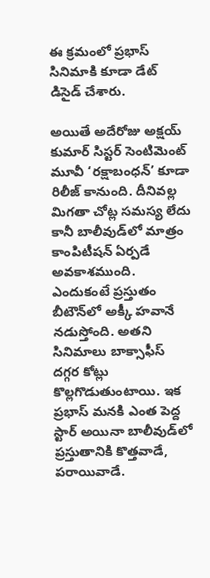ఈ క్రమంలో ప్రభాస్ సినిమాకి కూడా డేట్‌ డిసైడ్ చేశారు.

అయితే అదేరోజు అక్షయ్ కుమార్‌‌ సిస్టర్ సెంటిమెంట్ మూవీ ‘రక్షాబంధన్’ కూడా రిలీజ్ కానుంది. దీనివల్ల మిగతా చోట్ల సమస్య లేదు కానీ బాలీవుడ్‌లో మాత్రం కాంపిటీషన్‌ ఏర్పడే అవకాశముంది. ఎందుకంటే ప్రస్తుతం బీటౌన్‌లో అక్కీ హవానే నడుస్తోంది. అతని సినిమాలు బాక్సాఫీస్ దగ్గర కోట్లు కొల్లగొడుతుంటాయి. ఇక ప్రభాస్ మనకి ఎంత పెద్ద స్టార్ అయినా బాలీవుడ్‌లో ప్రస్తుతానికి కొత్తవాడే, పరాయివాడే.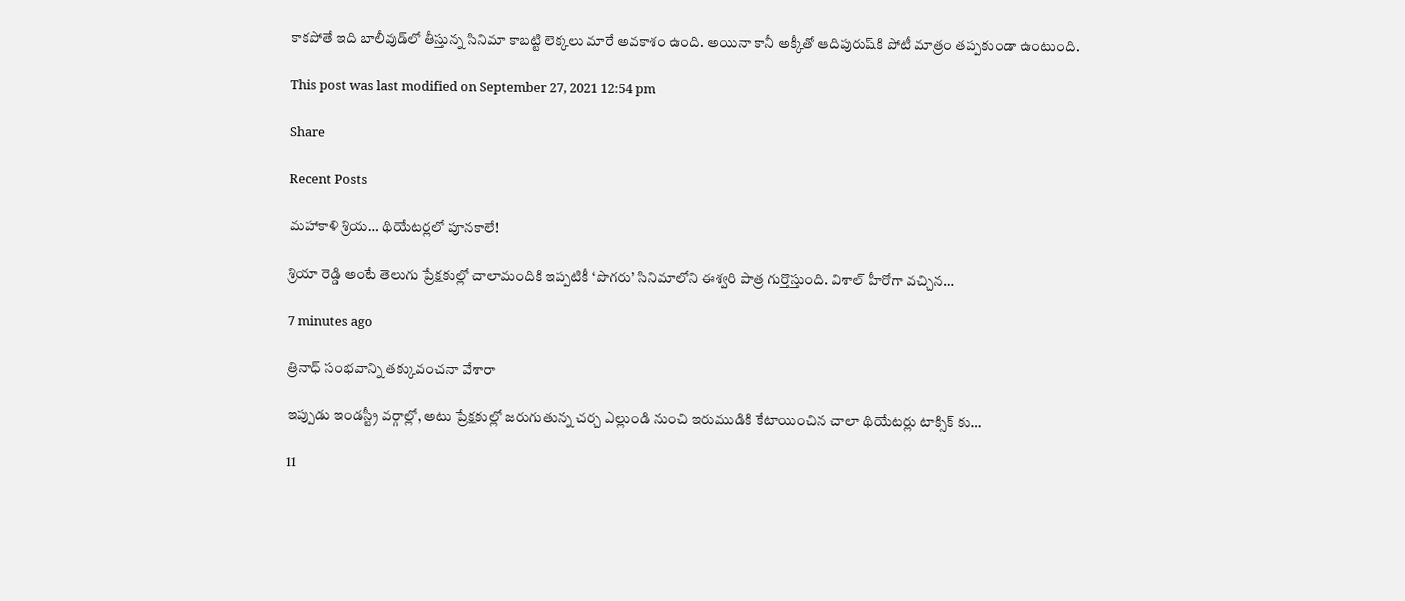కాకపోతే ఇది బాలీవుడ్‌లో తీస్తున్న సినిమా కాబట్టి లెక్కలు మారే అవకాశం ఉంది. అయినా కానీ అక్కీతో ఆదిపురుష్‌కి పోటీ మాత్రం తప్పకుండా ఉంటుంది.

This post was last modified on September 27, 2021 12:54 pm

Share

Recent Posts

మహాకాళి శ్రియ… థియేటర్లలో పూనకాలే!

శ్రియా రెడ్డి అంటే తెలుగు ప్రేక్షకుల్లో చాలామందికి ఇప్పటికీ ‘పొగరు’ సినిమాలోని ఈశ్వరి పాత్ర గుర్తొస్తుంది. విశాల్ హీరోగా వచ్చిన…

7 minutes ago

త్రినాధ్ సంభవాన్ని తక్కువంచనా వేశారా

ఇప్పుడు ఇండస్ట్రీ వర్గాల్లో, అటు ప్రేక్షకుల్లో జరుగుతున్న చర్చ ఎల్లుండి నుంచి ఇరుముడికి కేటాయించిన చాలా థియేటర్లు టాక్సిక్ కు…

11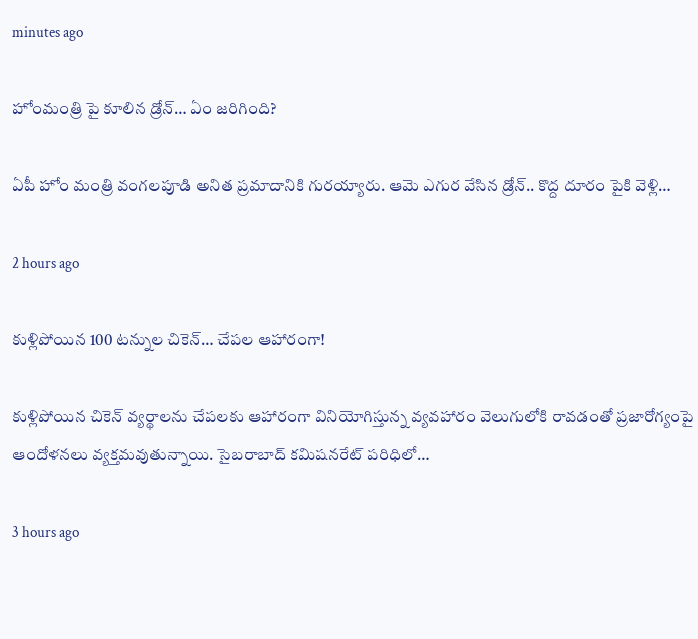minutes ago

హోంమంత్రి పై కూలిన డ్రోన్‌… ఏం జ‌రిగింది?

ఏపీ హోం మంత్రి వంగ‌ల‌పూడి అనిత ప్ర‌మాదానికి గుర‌య్యారు. ఆమె ఎగుర వేసిన డ్రోన్‌.. కొద్ద దూరం పైకి వెళ్లి…

2 hours ago

కుళ్లిపోయిన 100 టన్నుల చికెన్‌… చేపల ఆహారంగా!

కుళ్లిపోయిన చికెన్‌ వ్యర్థాలను చేపలకు ఆహారంగా వినియోగిస్తున్న వ్యవహారం వెలుగులోకి రావడంతో ప్రజారోగ్యంపై ఆందోళనలు వ్యక్తమవుతున్నాయి. సైబరాబాద్‌ కమిషనరేట్‌ పరిధిలో…

3 hours ago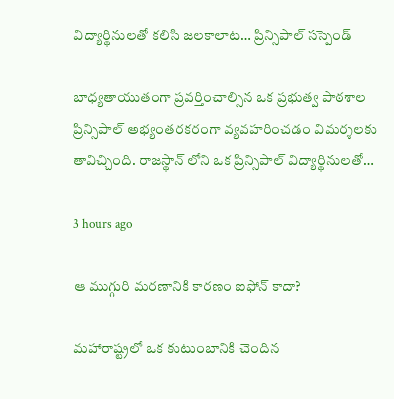విద్యార్థినులతో కలిసి జలకాలాట… ప్రిన్సిపాల్ సస్పెండ్

బాధ్యతాయుతంగా ప్రవర్తించాల్సిన ఒక ప్రభుత్వ పాఠశాల ప్రిన్సిపాల్ అభ్యంతరకరంగా వ్యవహరించడం విమర్శలకు తావిచ్చింది. రాజస్థాన్ లోని ఒక ప్రిన్సిపాల్ విద్యార్థినులతో…

3 hours ago

ఆ ముగ్గురి మ‌ర‌ణానికి కార‌ణం ఐఫోన్ కాదా?

మ‌హారాష్ట్ర‌లో ఒక కుటుంబానికి చెందిన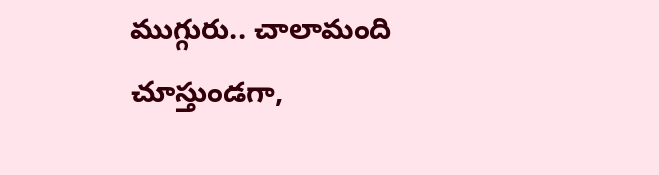ముగ్గురు.. చాలామంది చూస్తుండ‌గా,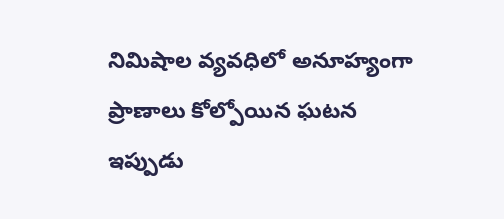నిమిషాల వ్య‌వ‌ధిలో అనూహ్యంగా ప్రాణాలు కోల్పోయిన ఘ‌ట‌న ఇప్పుడు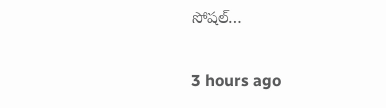సోష‌ల్…

3 hours ago